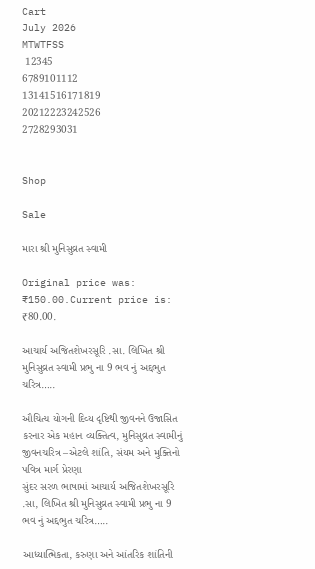Cart
July 2026
MTWTFSS
 12345
6789101112
13141516171819
20212223242526
2728293031


Shop

Sale

મારા શ્રી મુનિસુવ્રત સ્વામી

Original price was: ₹150.00.Current price is: ₹80.00.

આચાર્ય અજિતશેખરસૂરિ .સા. લિખિત શ્રી મુનિસુવ્રત સ્વામી પ્રભુ ના 9 ભવ નું અદ્દભુત ચરિત્ર…..

ઔચિત્ય યોગની દિવ્ય દૃષ્ટિથી જીવનને ઉજાસિત કરનાર એક મહાન વ્યક્તિત્વ, મુનિસુવ્રત સ્વામીનું જીવનચરિત્ર –એટલે શાંતિ, સંયમ અને મુક્તિનો પવિત્ર માર્ગ પ્રેરણા
સુંદર સરળ ભાષામાં આચાર્ય અજિતશેખરસૂરિ .સા, લિખિત શ્રી મુનિસુવ્રત સ્વામી પ્રભુ ના 9 ભવ નું અદ્દભુત ચરિત્ર…..

આધ્યાત્મિકતા, કરુણા અને આંતરિક શાંતિની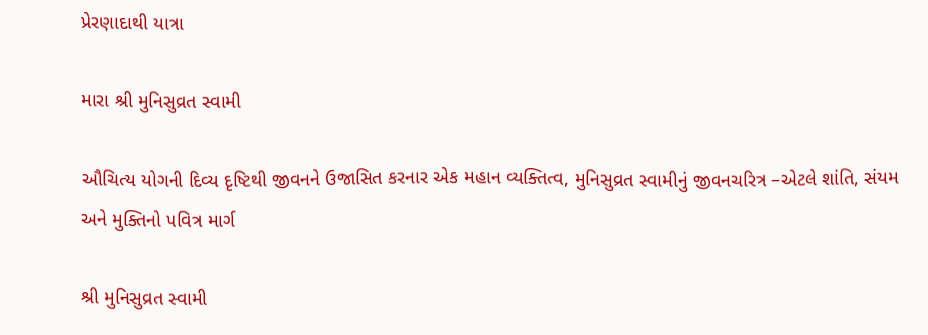પ્રેરણાદાથી યાત્રા

મારા શ્રી મુનિસુવ્રત સ્વામી

ઔચિત્ય યોગની દિવ્ય દૃષ્ટિથી જીવનને ઉજાસિત કરનાર એક મહાન વ્યક્તિત્વ, મુનિસુવ્રત સ્વામીનું જીવનચરિત્ર –એટલે શાંતિ, સંયમ અને મુક્તિનો પવિત્ર માર્ગ

શ્રી મુનિસુવ્રત સ્વામી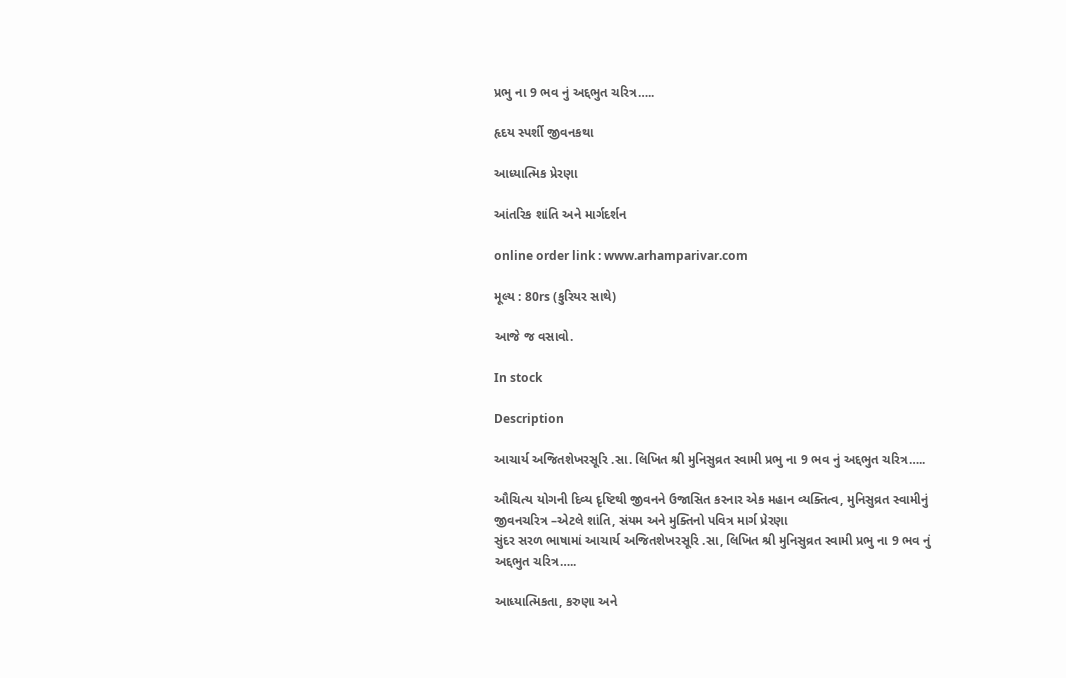પ્રભુ ના 9 ભવ નું અદ્દભુત ચરિત્ર…..

હૃદય સ્પર્શી જીવનકથા

આધ્યાત્મિક પ્રેરણા

આંતરિક શાંતિ અને માર્ગદર્શન

online order link : www.arhamparivar.com

મૂલ્ય : 80rs (કુરિયર સાથે)

આજે જ વસાવો.

In stock

Description

આચાર્ય અજિતશેખરસૂરિ .સા. લિખિત શ્રી મુનિસુવ્રત સ્વામી પ્રભુ ના 9 ભવ નું અદ્દભુત ચરિત્ર…..

ઔચિત્ય યોગની દિવ્ય દૃષ્ટિથી જીવનને ઉજાસિત કરનાર એક મહાન વ્યક્તિત્વ, મુનિસુવ્રત સ્વામીનું જીવનચરિત્ર –એટલે શાંતિ, સંયમ અને મુક્તિનો પવિત્ર માર્ગ પ્રેરણા
સુંદર સરળ ભાષામાં આચાર્ય અજિતશેખરસૂરિ .સા, લિખિત શ્રી મુનિસુવ્રત સ્વામી પ્રભુ ના 9 ભવ નું અદ્દભુત ચરિત્ર…..

આધ્યાત્મિકતા, કરુણા અને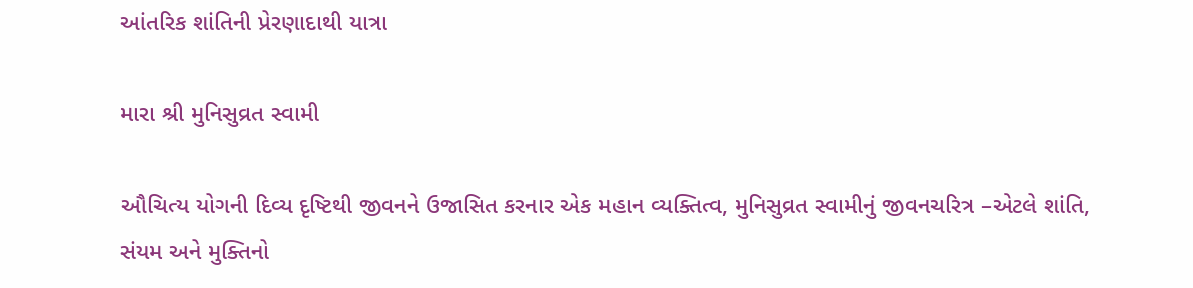આંતરિક શાંતિની પ્રેરણાદાથી યાત્રા

મારા શ્રી મુનિસુવ્રત સ્વામી

ઔચિત્ય યોગની દિવ્ય દૃષ્ટિથી જીવનને ઉજાસિત કરનાર એક મહાન વ્યક્તિત્વ, મુનિસુવ્રત સ્વામીનું જીવનચરિત્ર –એટલે શાંતિ, સંયમ અને મુક્તિનો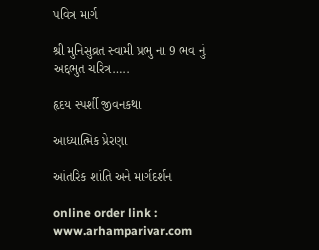પવિત્ર માર્ગ

શ્રી મુનિસુવ્રત સ્વામી પ્રભુ ના 9 ભવ નું અદ્દભુત ચરિત્ર…..

હૃદય સ્પર્શી જીવનકથા

આધ્યાત્મિક પ્રેરણા

આંતરિક શાંતિ અને માર્ગદર્શન

online order link : www.arhamparivar.com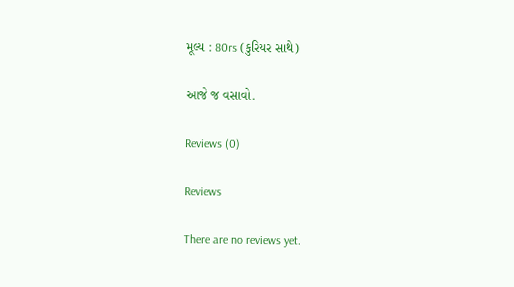મૂલ્ય : 80rs (કુરિયર સાથે)

આજે જ વસાવો.

Reviews (0)

Reviews

There are no reviews yet.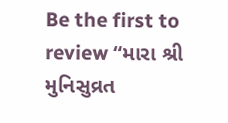Be the first to review “મારા શ્રી મુનિસુવ્રત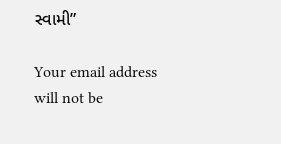સ્વામી”

Your email address will not be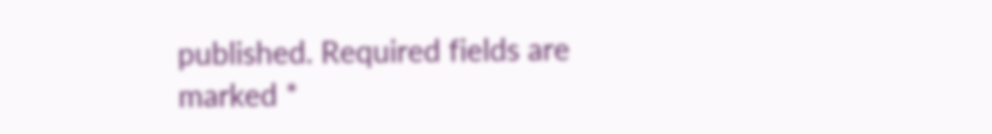published. Required fields are marked *